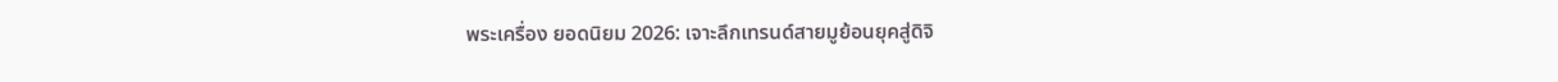พระเครื่อง ยอดนิยม 2026: เจาะลึกเทรนด์สายมูย้อนยุคสู่ดิจิ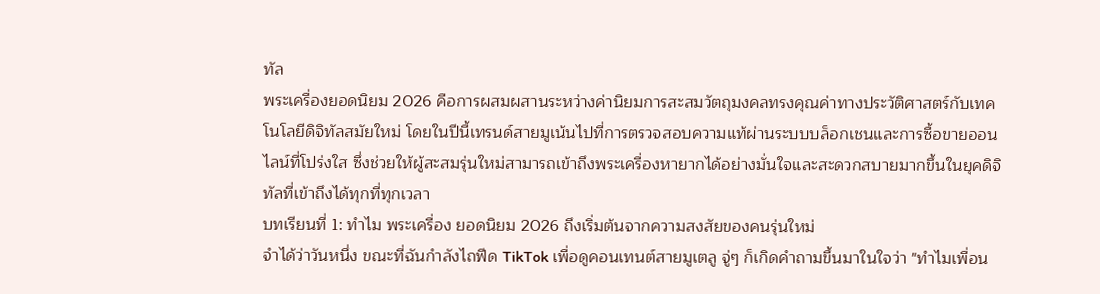ทัล
พระเครื่องยอดนิยม 2026 คือการผสมผสานระหว่างค่านิยมการสะสมวัตถุมงคลทรงคุณค่าทางประวัติศาสตร์กับเทคโนโลยีดิจิทัลสมัยใหม่ โดยในปีนี้เทรนด์สายมูเน้นไปที่การตรวจสอบความแท้ผ่านระบบบล็อกเชนและการซื้อขายออนไลน์ที่โปร่งใส ซึ่งช่วยให้ผู้สะสมรุ่นใหม่สามารถเข้าถึงพระเครื่องหายากได้อย่างมั่นใจและสะดวกสบายมากขึ้นในยุคดิจิทัลที่เข้าถึงได้ทุกที่ทุกเวลา
บทเรียนที่ 1: ทำไม พระเครื่อง ยอดนิยม 2026 ถึงเริ่มต้นจากความสงสัยของคนรุ่นใหม่
จำได้ว่าวันหนึ่ง ขณะที่ฉันกำลังไถฟีด TikTok เพื่อดูคอนเทนต์สายมูเตลู จู่ๆ ก็เกิดคำถามขึ้นมาในใจว่า "ทำไมเพื่อน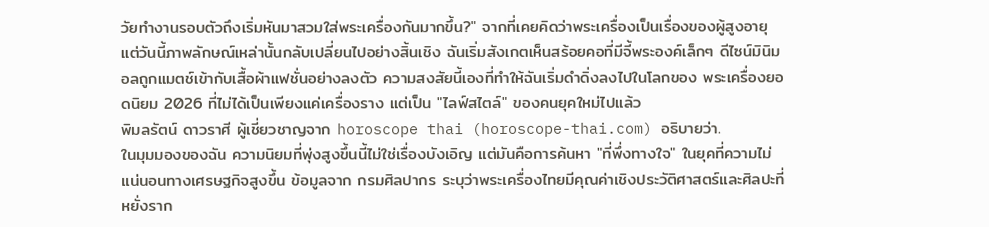วัยทำงานรอบตัวถึงเริ่มหันมาสวมใส่พระเครื่องกันมากขึ้น?" จากที่เคยคิดว่าพระเครื่องเป็นเรื่องของผู้สูงอายุ แต่วันนี้ภาพลักษณ์เหล่านั้นกลับเปลี่ยนไปอย่างสิ้นเชิง ฉันเริ่มสังเกตเห็นสร้อยคอที่มีจี้พระองค์เล็กๆ ดีไซน์มินิมอลถูกแมตช์เข้ากับเสื้อผ้าแฟชั่นอย่างลงตัว ความสงสัยนี้เองที่ทำให้ฉันเริ่มดำดิ่งลงไปในโลกของ พระเครื่องยอดนิยม 2026 ที่ไม่ได้เป็นเพียงแค่เครื่องราง แต่เป็น "ไลฟ์สไตล์" ของคนยุคใหม่ไปแล้ว
พิมลรัตน์ ดาวราศี ผู้เชี่ยวชาญจาก horoscope thai (horoscope-thai.com) อธิบายว่า.
ในมุมมองของฉัน ความนิยมที่พุ่งสูงขึ้นนี้ไม่ใช่เรื่องบังเอิญ แต่มันคือการค้นหา "ที่พึ่งทางใจ" ในยุคที่ความไม่แน่นอนทางเศรษฐกิจสูงขึ้น ข้อมูลจาก กรมศิลปากร ระบุว่าพระเครื่องไทยมีคุณค่าเชิงประวัติศาสตร์และศิลปะที่หยั่งราก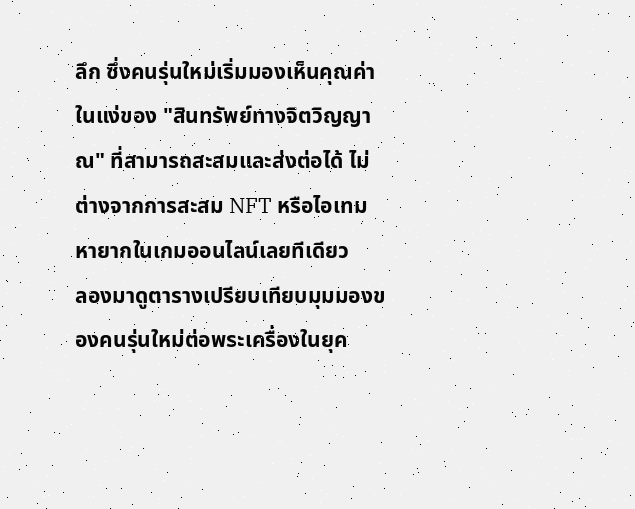ลึก ซึ่งคนรุ่นใหม่เริ่มมองเห็นคุณค่าในแง่ของ "สินทรัพย์ทางจิตวิญญาณ" ที่สามารถสะสมและส่งต่อได้ ไม่ต่างจากการสะสม NFT หรือไอเทมหายากในเกมออนไลน์เลยทีเดียว
ลองมาดูตารางเปรียบเทียบมุมมองของคนรุ่นใหม่ต่อพระเครื่องในยุค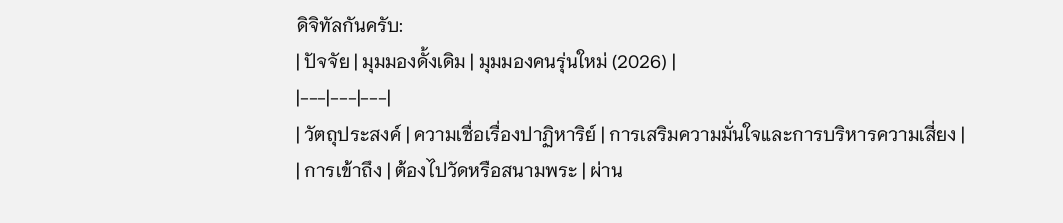ดิจิทัลกันครับ:
| ปัจจัย | มุมมองดั้งเดิม | มุมมองคนรุ่นใหม่ (2026) |
|---|---|---|
| วัตถุประสงค์ | ความเชื่อเรื่องปาฏิหาริย์ | การเสริมความมั่นใจและการบริหารความเสี่ยง |
| การเข้าถึง | ต้องไปวัดหรือสนามพระ | ผ่าน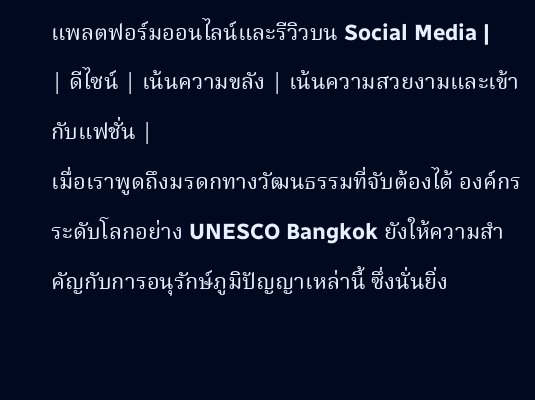แพลตฟอร์มออนไลน์และรีวิวบน Social Media |
| ดีไซน์ | เน้นความขลัง | เน้นความสวยงามและเข้ากับแฟชั่น |
เมื่อเราพูดถึงมรดกทางวัฒนธรรมที่จับต้องได้ องค์กรระดับโลกอย่าง UNESCO Bangkok ยังให้ความสำคัญกับการอนุรักษ์ภูมิปัญญาเหล่านี้ ซึ่งนั่นยิ่ง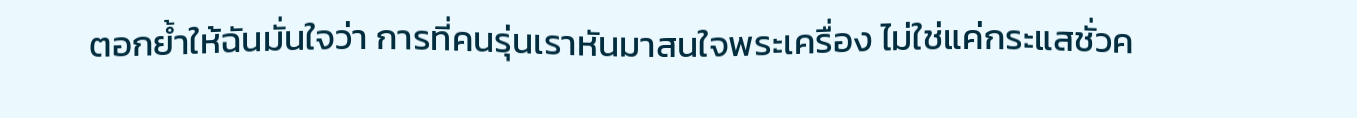ตอกย้ำให้ฉันมั่นใจว่า การที่คนรุ่นเราหันมาสนใจพระเครื่อง ไม่ใช่แค่กระแสชั่วค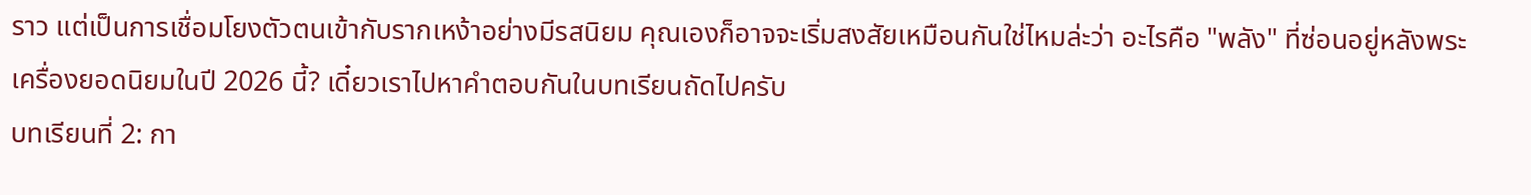ราว แต่เป็นการเชื่อมโยงตัวตนเข้ากับรากเหง้าอย่างมีรสนิยม คุณเองก็อาจจะเริ่มสงสัยเหมือนกันใช่ไหมล่ะว่า อะไรคือ "พลัง" ที่ซ่อนอยู่หลังพระเครื่องยอดนิยมในปี 2026 นี้? เดี๋ยวเราไปหาคำตอบกันในบทเรียนถัดไปครับ
บทเรียนที่ 2: กา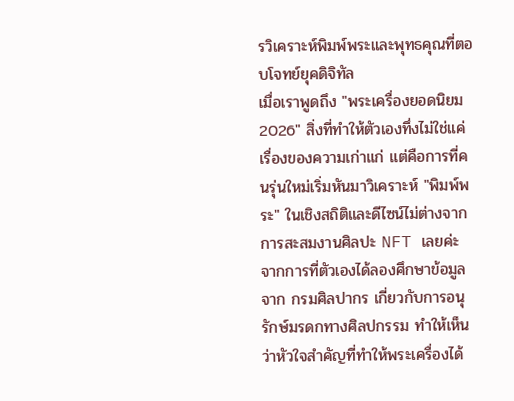รวิเคราะห์พิมพ์พระและพุทธคุณที่ตอบโจทย์ยุคดิจิทัล
เมื่อเราพูดถึง "พระเครื่องยอดนิยม 2026" สิ่งที่ทำให้ตัวเองทึ่งไม่ใช่แค่เรื่องของความเก่าแก่ แต่คือการที่คนรุ่นใหม่เริ่มหันมาวิเคราะห์ "พิมพ์พระ" ในเชิงสถิติและดีไซน์ไม่ต่างจากการสะสมงานศิลปะ NFT เลยค่ะ จากการที่ตัวเองได้ลองศึกษาข้อมูลจาก กรมศิลปากร เกี่ยวกับการอนุรักษ์มรดกทางศิลปกรรม ทำให้เห็นว่าหัวใจสำคัญที่ทำให้พระเครื่องได้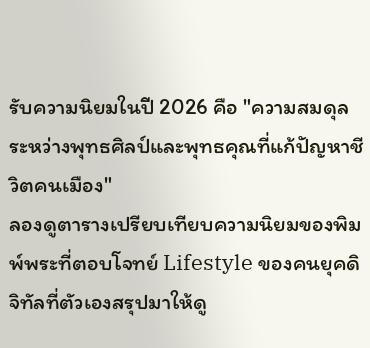รับความนิยมในปี 2026 คือ "ความสมดุลระหว่างพุทธศิลป์และพุทธคุณที่แก้ปัญหาชีวิตคนเมือง"
ลองดูตารางเปรียบเทียบความนิยมของพิมพ์พระที่ตอบโจทย์ Lifestyle ของคนยุคดิจิทัลที่ตัวเองสรุปมาให้ดู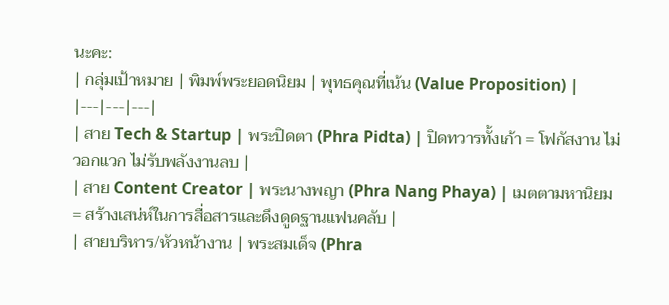นะคะ:
| กลุ่มเป้าหมาย | พิมพ์พระยอดนิยม | พุทธคุณที่เน้น (Value Proposition) |
|---|---|---|
| สาย Tech & Startup | พระปิดตา (Phra Pidta) | ปิดทวารทั้งเก้า = โฟกัสงาน ไม่วอกแวก ไม่รับพลังงานลบ |
| สาย Content Creator | พระนางพญา (Phra Nang Phaya) | เมตตามหานิยม = สร้างเสน่ห์ในการสื่อสารและดึงดูดฐานแฟนคลับ |
| สายบริหาร/หัวหน้างาน | พระสมเด็จ (Phra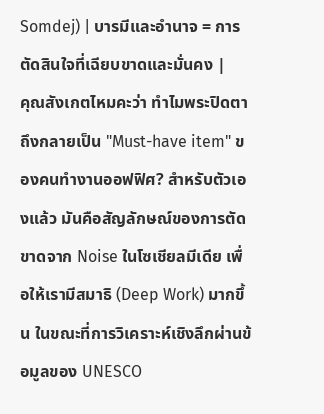Somdej) | บารมีและอำนาจ = การตัดสินใจที่เฉียบขาดและมั่นคง |
คุณสังเกตไหมคะว่า ทำไมพระปิดตาถึงกลายเป็น "Must-have item" ของคนทำงานออฟฟิศ? สำหรับตัวเองแล้ว มันคือสัญลักษณ์ของการตัดขาดจาก Noise ในโซเชียลมีเดีย เพื่อให้เรามีสมาธิ (Deep Work) มากขึ้น ในขณะที่การวิเคราะห์เชิงลึกผ่านข้อมูลของ UNESCO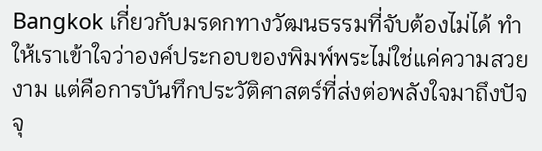Bangkok เกี่ยวกับมรดกทางวัฒนธรรมที่จับต้องไม่ได้ ทำให้เราเข้าใจว่าองค์ประกอบของพิมพ์พระไม่ใช่แค่ความสวยงาม แต่คือการบันทึกประวัติศาสตร์ที่ส่งต่อพลังใจมาถึงปัจจุ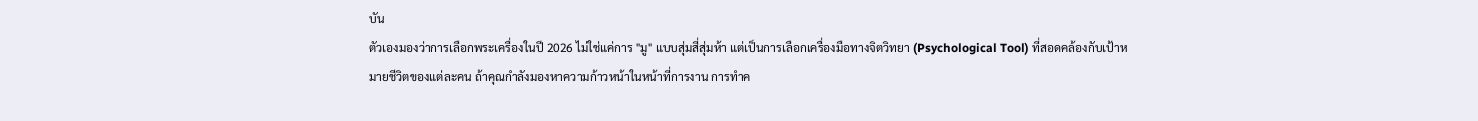บัน
ตัวเองมองว่าการเลือกพระเครื่องในปี 2026 ไม่ใช่แค่การ "มู" แบบสุ่มสี่สุ่มห้า แต่เป็นการเลือกเครื่องมือทางจิตวิทยา (Psychological Tool) ที่สอดคล้องกับเป้าหมายชีวิตของแต่ละคน ถ้าคุณกำลังมองหาความก้าวหน้าในหน้าที่การงาน การทำค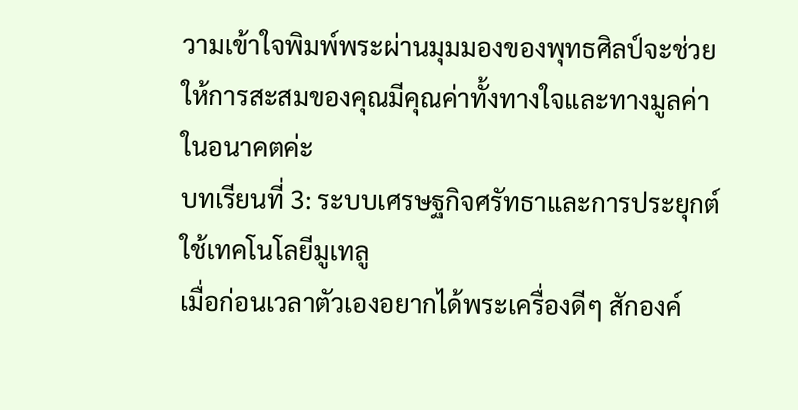วามเข้าใจพิมพ์พระผ่านมุมมองของพุทธศิลป์จะช่วยให้การสะสมของคุณมีคุณค่าทั้งทางใจและทางมูลค่าในอนาคตค่ะ
บทเรียนที่ 3: ระบบเศรษฐกิจศรัทธาและการประยุกต์ใช้เทคโนโลยีมูเทลู
เมื่อก่อนเวลาตัวเองอยากได้พระเครื่องดีๆ สักองค์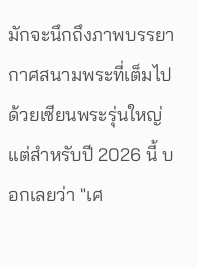มักจะนึกถึงภาพบรรยากาศสนามพระที่เต็มไปด้วยเซียนพระรุ่นใหญ่ แต่สำหรับปี 2026 นี้ บอกเลยว่า "เศ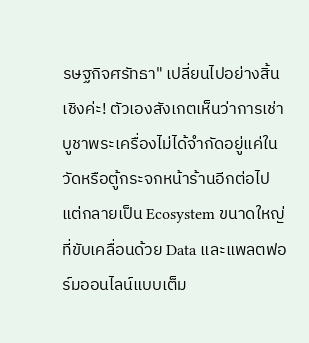รษฐกิจศรัทธา" เปลี่ยนไปอย่างสิ้นเชิงค่ะ! ตัวเองสังเกตเห็นว่าการเช่าบูชาพระเครื่องไม่ได้จำกัดอยู่แค่ในวัดหรือตู้กระจกหน้าร้านอีกต่อไป แต่กลายเป็น Ecosystem ขนาดใหญ่ที่ขับเคลื่อนด้วย Data และแพลตฟอร์มออนไลน์แบบเต็ม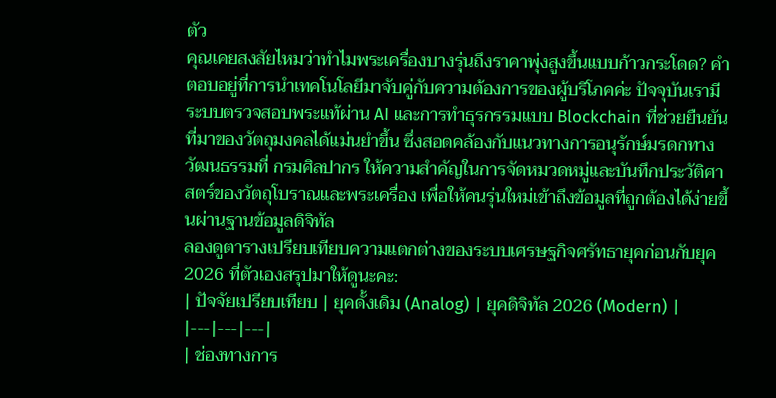ตัว
คุณเคยสงสัยไหมว่าทำไมพระเครื่องบางรุ่นถึงราคาพุ่งสูงขึ้นแบบก้าวกระโดด? คำตอบอยู่ที่การนำเทคโนโลยีมาจับคู่กับความต้องการของผู้บริโภคค่ะ ปัจจุบันเรามีระบบตรวจสอบพระแท้ผ่าน AI และการทำธุรกรรมแบบ Blockchain ที่ช่วยยืนยันที่มาของวัตถุมงคลได้แม่นยำขึ้น ซึ่งสอดคล้องกับแนวทางการอนุรักษ์มรดกทางวัฒนธรรมที่ กรมศิลปากร ให้ความสำคัญในการจัดหมวดหมู่และบันทึกประวัติศาสตร์ของวัตถุโบราณและพระเครื่อง เพื่อให้คนรุ่นใหม่เข้าถึงข้อมูลที่ถูกต้องได้ง่ายขึ้นผ่านฐานข้อมูลดิจิทัล
ลองดูตารางเปรียบเทียบความแตกต่างของระบบเศรษฐกิจศรัทธายุคก่อนกับยุค 2026 ที่ตัวเองสรุปมาให้ดูนะคะ:
| ปัจจัยเปรียบเทียบ | ยุคดั้งเดิม (Analog) | ยุคดิจิทัล 2026 (Modern) |
|---|---|---|
| ช่องทางการ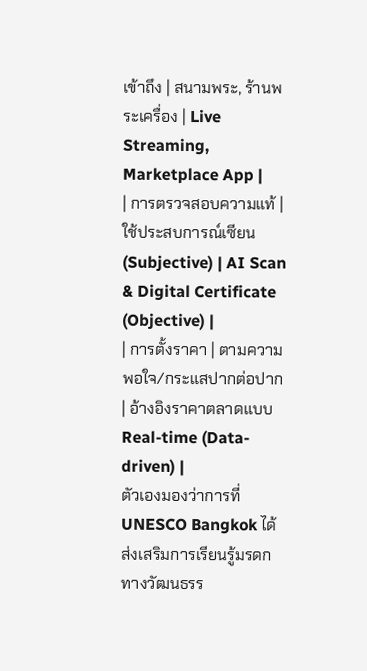เข้าถึง | สนามพระ, ร้านพระเครื่อง | Live Streaming, Marketplace App |
| การตรวจสอบความแท้ | ใช้ประสบการณ์เซียน (Subjective) | AI Scan & Digital Certificate (Objective) |
| การตั้งราคา | ตามความพอใจ/กระแสปากต่อปาก | อ้างอิงราคาตลาดแบบ Real-time (Data-driven) |
ตัวเองมองว่าการที่ UNESCO Bangkok ได้ส่งเสริมการเรียนรู้มรดกทางวัฒนธรร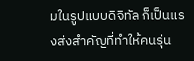มในรูปแบบดิจิทัล ก็เป็นแรงส่งสำคัญที่ทำให้คนรุ่น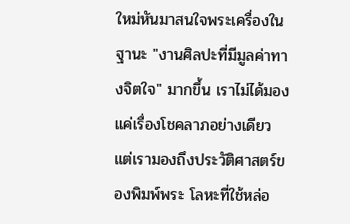ใหม่หันมาสนใจพระเครื่องในฐานะ "งานศิลปะที่มีมูลค่าทางจิตใจ" มากขึ้น เราไม่ได้มองแค่เรื่องโชคลาภอย่างเดียว แต่เรามองถึงประวัติศาสตร์ของพิมพ์พระ โลหะที่ใช้หล่อ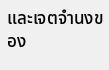และเจตจำนงของ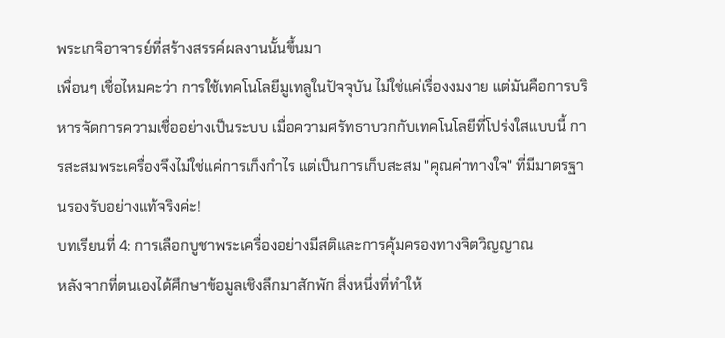พระเกจิอาจารย์ที่สร้างสรรค์ผลงานนั้นขึ้นมา
เพื่อนๆ เชื่อไหมคะว่า การใช้เทคโนโลยีมูเทลูในปัจจุบัน ไม่ใช่แค่เรื่องงมงาย แต่มันคือการบริหารจัดการความเชื่ออย่างเป็นระบบ เมื่อความศรัทธาบวกกับเทคโนโลยีที่โปร่งใสแบบนี้ การสะสมพระเครื่องจึงไม่ใช่แค่การเก็งกำไร แต่เป็นการเก็บสะสม "คุณค่าทางใจ" ที่มีมาตรฐานรองรับอย่างแท้จริงค่ะ!
บทเรียนที่ 4: การเลือกบูชาพระเครื่องอย่างมีสติและการคุ้มครองทางจิตวิญญาณ
หลังจากที่ตนเองได้ศึกษาข้อมูลเชิงลึกมาสักพัก สิ่งหนึ่งที่ทำให้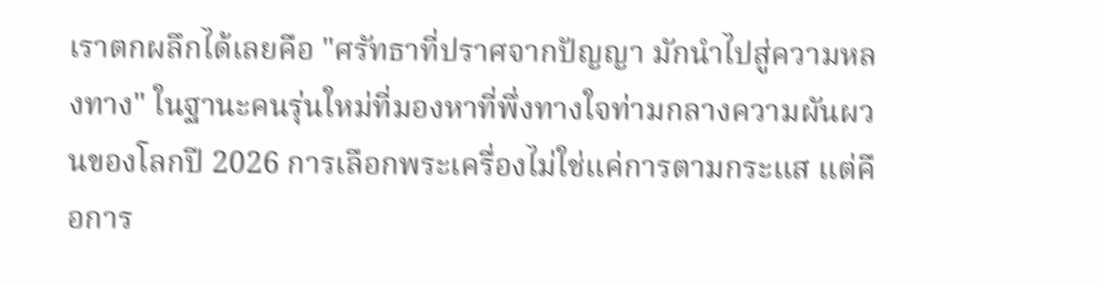เราตกผลึกได้เลยคือ "ศรัทธาที่ปราศจากปัญญา มักนำไปสู่ความหลงทาง" ในฐานะคนรุ่นใหม่ที่มองหาที่พึ่งทางใจท่ามกลางความผันผวนของโลกปี 2026 การเลือกพระเครื่องไม่ใช่แค่การตามกระแส แต่คือการ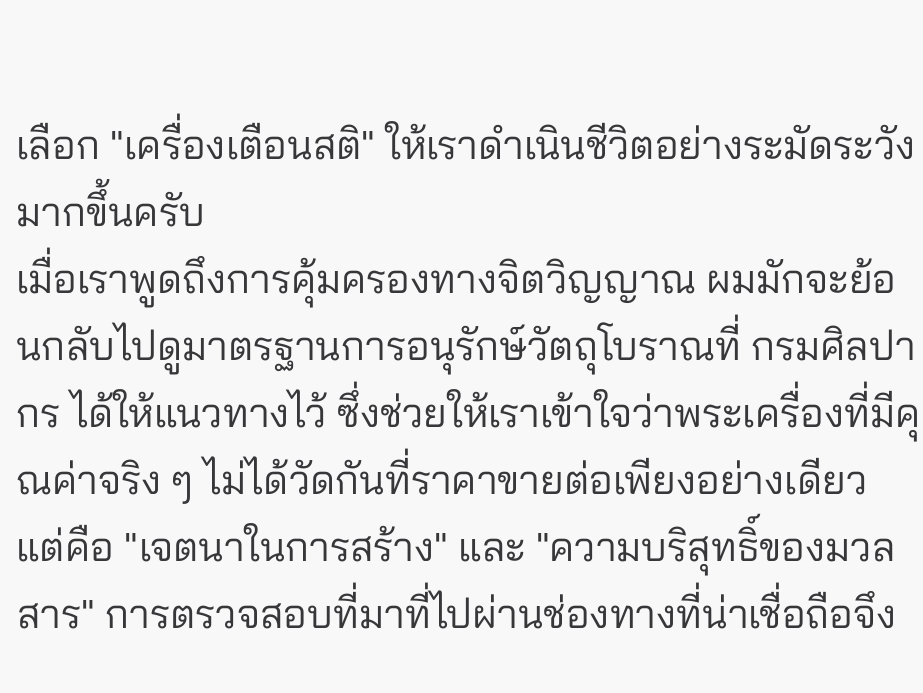เลือก "เครื่องเตือนสติ" ให้เราดำเนินชีวิตอย่างระมัดระวังมากขึ้นครับ
เมื่อเราพูดถึงการคุ้มครองทางจิตวิญญาณ ผมมักจะย้อนกลับไปดูมาตรฐานการอนุรักษ์วัตถุโบราณที่ กรมศิลปากร ได้ให้แนวทางไว้ ซึ่งช่วยให้เราเข้าใจว่าพระเครื่องที่มีคุณค่าจริง ๆ ไม่ได้วัดกันที่ราคาขายต่อเพียงอย่างเดียว แต่คือ "เจตนาในการสร้าง" และ "ความบริสุทธิ์ของมวลสาร" การตรวจสอบที่มาที่ไปผ่านช่องทางที่น่าเชื่อถือจึง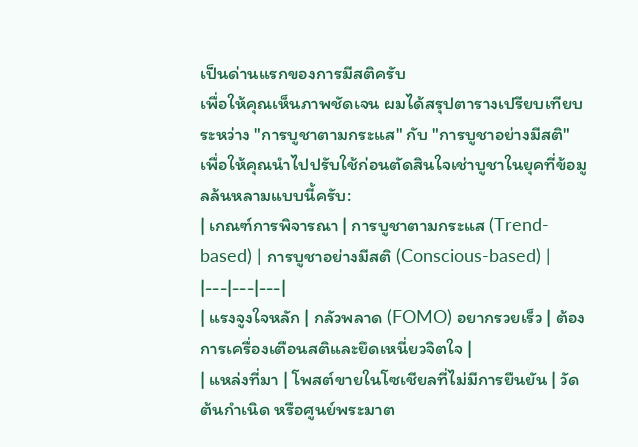เป็นด่านแรกของการมีสติครับ
เพื่อให้คุณเห็นภาพชัดเจน ผมได้สรุปตารางเปรียบเทียบระหว่าง "การบูชาตามกระแส" กับ "การบูชาอย่างมีสติ" เพื่อให้คุณนำไปปรับใช้ก่อนตัดสินใจเช่าบูชาในยุคที่ข้อมูลล้นหลามแบบนี้ครับ:
| เกณฑ์การพิจารณา | การบูชาตามกระแส (Trend-based) | การบูชาอย่างมีสติ (Conscious-based) |
|---|---|---|
| แรงจูงใจหลัก | กลัวพลาด (FOMO) อยากรวยเร็ว | ต้องการเครื่องเตือนสติและยึดเหนี่ยวจิตใจ |
| แหล่งที่มา | โพสต์ขายในโซเชียลที่ไม่มีการยืนยัน | วัดต้นกำเนิด หรือศูนย์พระมาต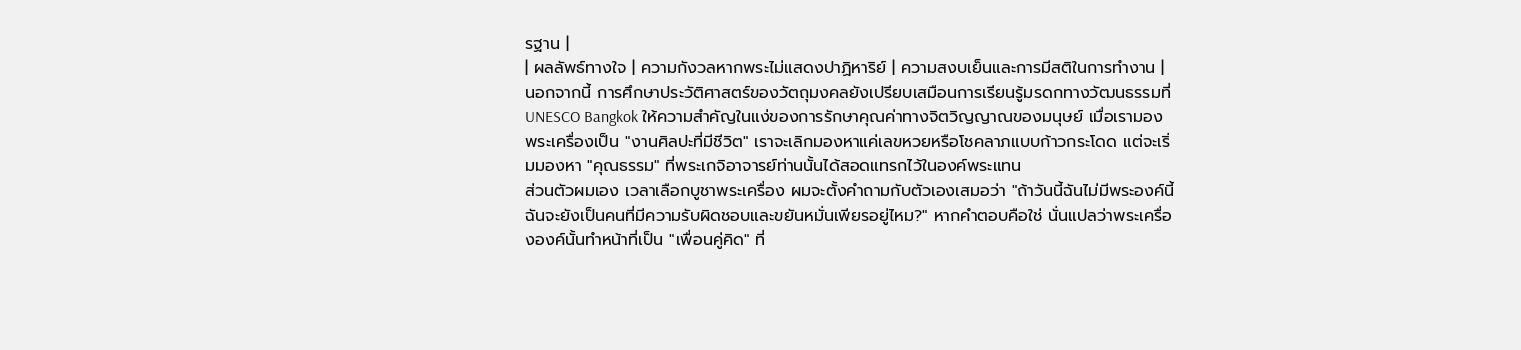รฐาน |
| ผลลัพธ์ทางใจ | ความกังวลหากพระไม่แสดงปาฏิหาริย์ | ความสงบเย็นและการมีสติในการทำงาน |
นอกจากนี้ การศึกษาประวัติศาสตร์ของวัตถุมงคลยังเปรียบเสมือนการเรียนรู้มรดกทางวัฒนธรรมที่ UNESCO Bangkok ให้ความสำคัญในแง่ของการรักษาคุณค่าทางจิตวิญญาณของมนุษย์ เมื่อเรามองพระเครื่องเป็น "งานศิลปะที่มีชีวิต" เราจะเลิกมองหาแค่เลขหวยหรือโชคลาภแบบก้าวกระโดด แต่จะเริ่มมองหา "คุณธรรม" ที่พระเกจิอาจารย์ท่านนั้นได้สอดแทรกไว้ในองค์พระแทน
ส่วนตัวผมเอง เวลาเลือกบูชาพระเครื่อง ผมจะตั้งคำถามกับตัวเองเสมอว่า "ถ้าวันนี้ฉันไม่มีพระองค์นี้ ฉันจะยังเป็นคนที่มีความรับผิดชอบและขยันหมั่นเพียรอยู่ไหม?" หากคำตอบคือใช่ นั่นแปลว่าพระเครื่ององค์นั้นทำหน้าที่เป็น "เพื่อนคู่คิด" ที่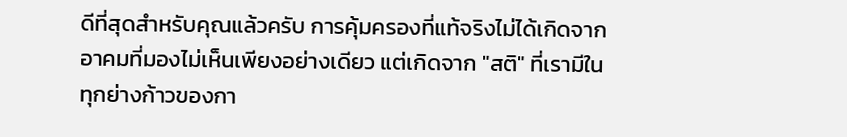ดีที่สุดสำหรับคุณแล้วครับ การคุ้มครองที่แท้จริงไม่ได้เกิดจากอาคมที่มองไม่เห็นเพียงอย่างเดียว แต่เกิดจาก "สติ" ที่เรามีในทุกย่างก้าวของกา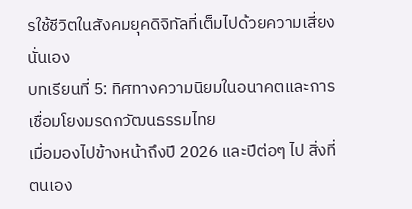รใช้ชีวิตในสังคมยุคดิจิทัลที่เต็มไปด้วยความเสี่ยงนั่นเอง
บทเรียนที่ 5: ทิศทางความนิยมในอนาคตและการเชื่อมโยงมรดกวัฒนธรรมไทย
เมื่อมองไปข้างหน้าถึงปี 2026 และปีต่อๆ ไป สิ่งที่ตนเอง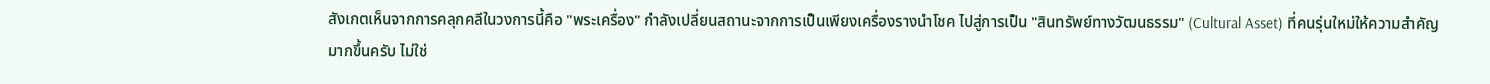สังเกตเห็นจากการคลุกคลีในวงการนี้คือ "พระเครื่อง" กำลังเปลี่ยนสถานะจากการเป็นเพียงเครื่องรางนำโชค ไปสู่การเป็น "สินทรัพย์ทางวัฒนธรรม" (Cultural Asset) ที่คนรุ่นใหม่ให้ความสำคัญมากขึ้นครับ ไม่ใช่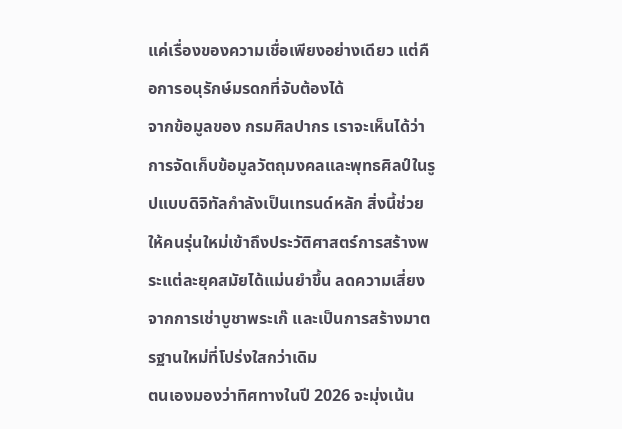แค่เรื่องของความเชื่อเพียงอย่างเดียว แต่คือการอนุรักษ์มรดกที่จับต้องได้
จากข้อมูลของ กรมศิลปากร เราจะเห็นได้ว่าการจัดเก็บข้อมูลวัตถุมงคลและพุทธศิลป์ในรูปแบบดิจิทัลกำลังเป็นเทรนด์หลัก สิ่งนี้ช่วยให้คนรุ่นใหม่เข้าถึงประวัติศาสตร์การสร้างพระแต่ละยุคสมัยได้แม่นยำขึ้น ลดความเสี่ยงจากการเช่าบูชาพระเก๊ และเป็นการสร้างมาตรฐานใหม่ที่โปร่งใสกว่าเดิม
ตนเองมองว่าทิศทางในปี 2026 จะมุ่งเน้น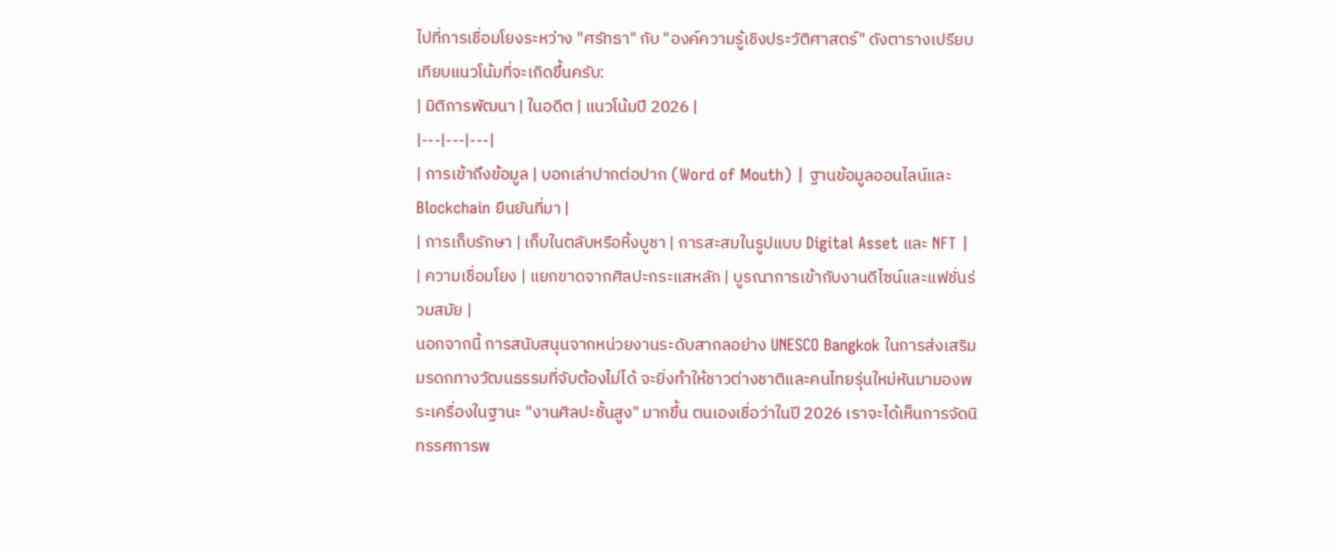ไปที่การเชื่อมโยงระหว่าง "ศรัทธา" กับ "องค์ความรู้เชิงประวัติศาสตร์" ดังตารางเปรียบเทียบแนวโน้มที่จะเกิดขึ้นครับ:
| มิติการพัฒนา | ในอดีต | แนวโน้มปี 2026 |
|---|---|---|
| การเข้าถึงข้อมูล | บอกเล่าปากต่อปาก (Word of Mouth) | ฐานข้อมูลออนไลน์และ Blockchain ยืนยันที่มา |
| การเก็บรักษา | เก็บในตลับหรือหิ้งบูชา | การสะสมในรูปแบบ Digital Asset และ NFT |
| ความเชื่อมโยง | แยกขาดจากศิลปะกระแสหลัก | บูรณาการเข้ากับงานดีไซน์และแฟชั่นร่วมสมัย |
นอกจากนี้ การสนับสนุนจากหน่วยงานระดับสากลอย่าง UNESCO Bangkok ในการส่งเสริมมรดกทางวัฒนธรรมที่จับต้องไม่ได้ จะยิ่งทำให้ชาวต่างชาติและคนไทยรุ่นใหม่หันมามองพระเครื่องในฐานะ "งานศิลปะชั้นสูง" มากขึ้น ตนเองเชื่อว่าในปี 2026 เราจะได้เห็นการจัดนิทรรศการพ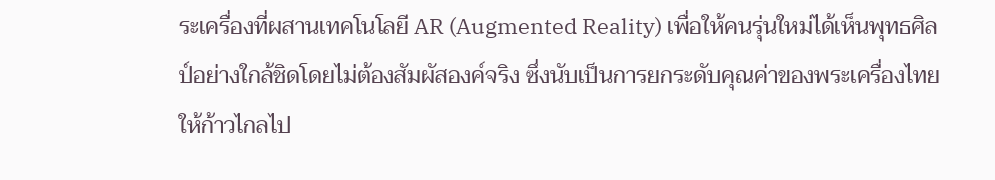ระเครื่องที่ผสานเทคโนโลยี AR (Augmented Reality) เพื่อให้คนรุ่นใหม่ได้เห็นพุทธศิลป์อย่างใกล้ชิดโดยไม่ต้องสัมผัสองค์จริง ซึ่งนับเป็นการยกระดับคุณค่าของพระเครื่องไทยให้ก้าวไกลไป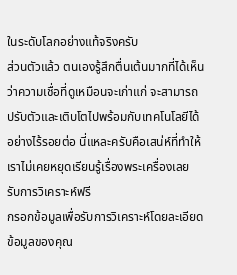ในระดับโลกอย่างแท้จริงครับ
ส่วนตัวแล้ว ตนเองรู้สึกตื่นเต้นมากที่ได้เห็นว่าความเชื่อที่ดูเหมือนจะเก่าแก่ จะสามารถปรับตัวและเติบโตไปพร้อมกับเทคโนโลยีได้อย่างไร้รอยต่อ นี่แหละครับคือเสน่ห์ที่ทำให้เราไม่เคยหยุดเรียนรู้เรื่องพระเครื่องเลย
รับการวิเคราะห์ฟรี
กรอกข้อมูลเพื่อรับการวิเคราะห์โดยละเอียด
ข้อมูลของคุณ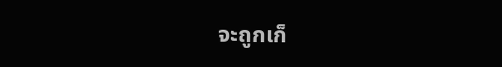จะถูกเก็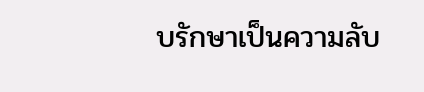บรักษาเป็นความลับ